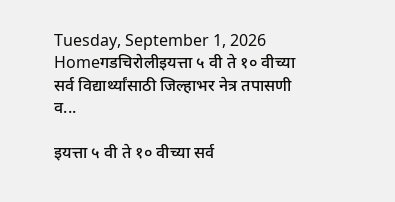Tuesday, September 1, 2026
Homeगडचिरोलीइयत्ता ५ वी ते १० वीच्या सर्व विद्यार्थ्यांसाठी जिल्हाभर नेत्र तपासणी व...

इयत्ता ५ वी ते १० वीच्या सर्व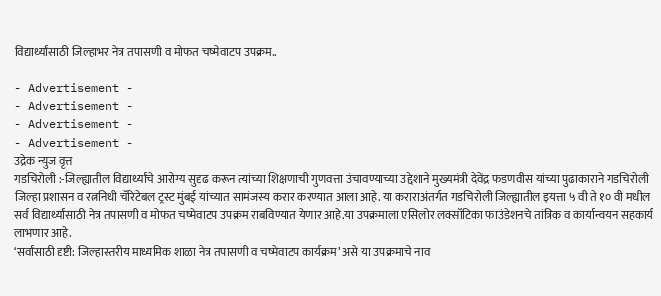विद्यार्थ्यांसाठी जिल्हाभर नेत्र तपासणी व मोफत चष्मेवाटप उपक्रम..

- Advertisement -
- Advertisement -
- Advertisement -
- Advertisement -
उद्रेक न्युज वृत्त
गडचिरोली :-जिल्ह्यातील विद्यार्थ्यांचे आरोग्य सुदृढ करून त्यांच्या शिक्षणाची गुणवत्ता उंचावण्याच्या उद्देशाने मुख्यमंत्री देवेंद्र फडणवीस यांच्या पुढाकाराने गडचिरोली जिल्हा प्रशासन व रत्ननिधी चॅरिटेबल ट्रस्ट मुंबई यांच्यात सामंजस्य करार करण्यात आला आहे. या कराराअंतर्गत गडचिरोली जिल्ह्यातील इयत्ता ५ वी ते १० वी मधील सर्व विद्यार्थ्यांसाठी नेत्र तपासणी व मोफत चष्मेवाटप उपक्रम राबविण्यात येणार आहे.या उपक्रमाला एसिलोर लक्सॉटिका फाउंडेशनचे तांत्रिक व कार्यान्वयन सहकार्य लाभणार आहे.
‘सर्वांसाठी दृष्टी: जिल्हास्तरीय माध्यमिक शाळा नेत्र तपासणी व चष्मेवाटप कार्यक्रम’ असे या उपक्रमाचे नाव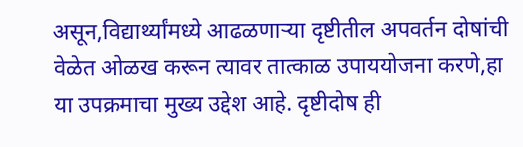असून,विद्यार्थ्यांमध्ये आढळणाऱ्या दृष्टीतील अपवर्तन दोषांची वेळेत ओळख करून त्यावर तात्काळ उपाययोजना करणे,हा या उपक्रमाचा मुख्य उद्देश आहे. दृष्टीदोष ही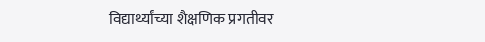विद्यार्थ्यांच्या शैक्षणिक प्रगतीवर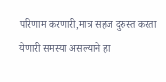परिणाम करणारी,मात्र सहज दुरुस्त करता येणारी समस्या असल्याने हा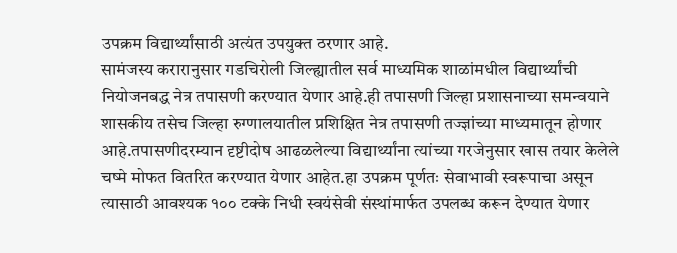उपक्रम विद्यार्थ्यांसाठी अत्यंत उपयुक्त ठरणार आहे.
सामंजस्य करारानुसार गडचिरोली जिल्ह्यातील सर्व माध्यमिक शाळांमधील विद्यार्थ्यांची नियोजनबद्ध नेत्र तपासणी करण्यात येणार आहे.ही तपासणी जिल्हा प्रशासनाच्या समन्वयाने शासकीय तसेच जिल्हा रुग्णालयातील प्रशिक्षित नेत्र तपासणी तज्ज्ञांच्या माध्यमातून होणार आहे.तपासणीदरम्यान दृष्टीदोष आढळलेल्या विद्यार्थ्यांना त्यांच्या गरजेनुसार खास तयार केलेले चष्मे मोफत वितरित करण्यात येणार आहेत.हा उपक्रम पूर्णतः सेवाभावी स्वरूपाचा असून त्यासाठी आवश्यक १०० टक्के निधी स्वयंसेवी संस्थांमार्फत उपलब्ध करून देण्यात येणार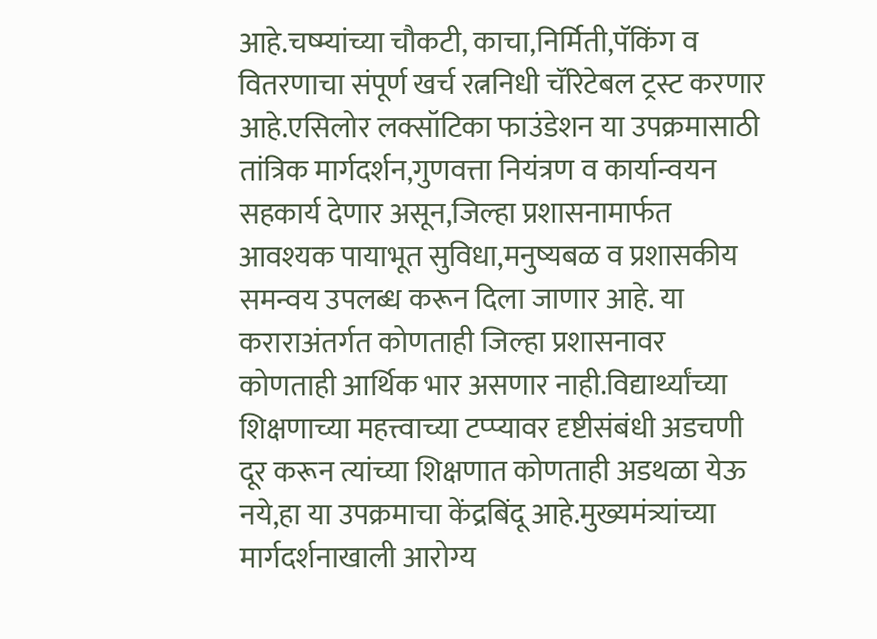आहे.चष्म्यांच्या चौकटी, काचा,निर्मिती,पॅकिंग व वितरणाचा संपूर्ण खर्च रत्ननिधी चॅरिटेबल ट्रस्ट करणार आहे.एसिलोर लक्सॉटिका फाउंडेशन या उपक्रमासाठी तांत्रिक मार्गदर्शन,गुणवत्ता नियंत्रण व कार्यान्वयन सहकार्य देणार असून,जिल्हा प्रशासनामार्फत आवश्यक पायाभूत सुविधा,मनुष्यबळ व प्रशासकीय समन्वय उपलब्ध करून दिला जाणार आहे. या कराराअंतर्गत कोणताही जिल्हा प्रशासनावर कोणताही आर्थिक भार असणार नाही.विद्यार्थ्यांच्या शिक्षणाच्या महत्त्वाच्या टप्प्यावर दृष्टीसंबंधी अडचणी दूर करून त्यांच्या शिक्षणात कोणताही अडथळा येऊ नये,हा या उपक्रमाचा केंद्रबिंदू आहे.मुख्यमंत्र्यांच्या मार्गदर्शनाखाली आरोग्य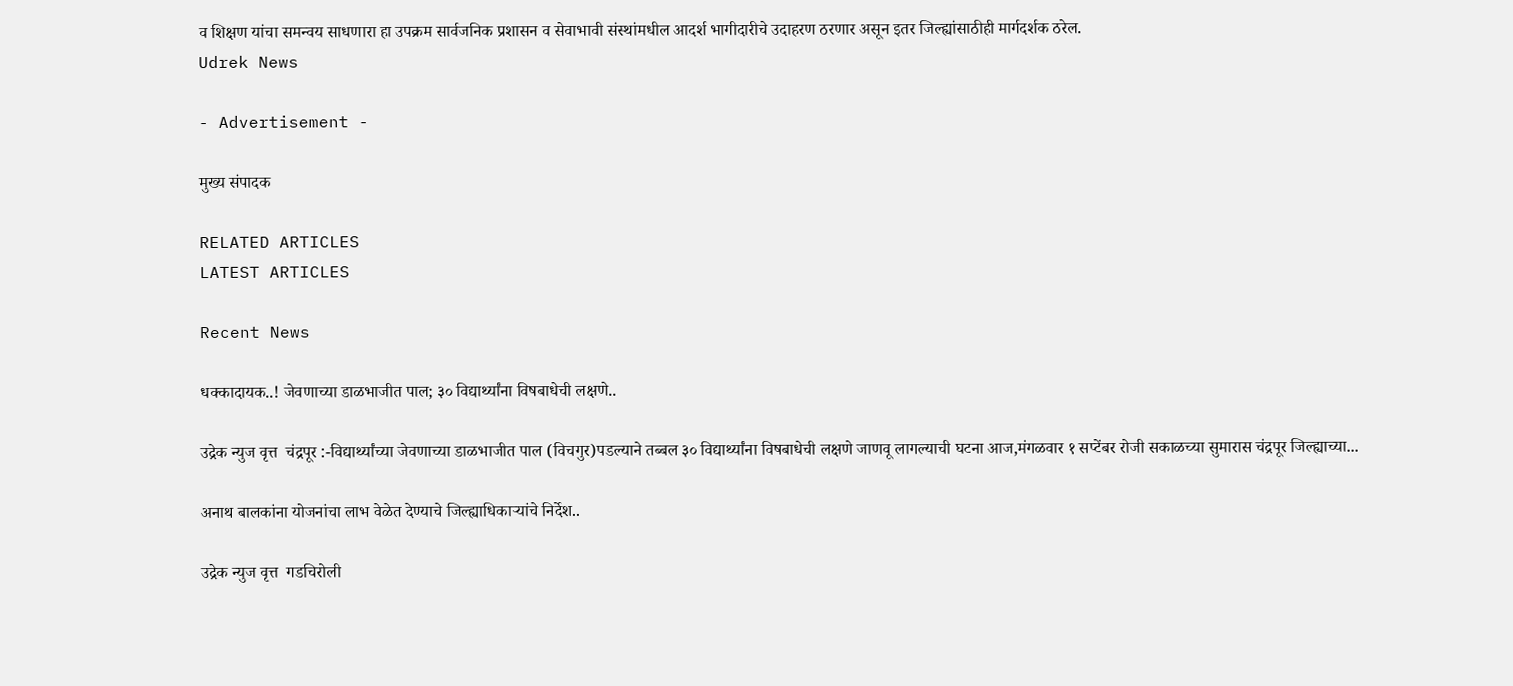व शिक्षण यांचा समन्वय साधणारा हा उपक्रम सार्वजनिक प्रशासन व सेवाभावी संस्थांमधील आदर्श भागीदारीचे उदाहरण ठरणार असून इतर जिल्ह्यांसाठीही मार्गदर्शक ठरेल.
Udrek News

- Advertisement -

मुख्य संपादक

RELATED ARTICLES
LATEST ARTICLES

Recent News

धक्कादायक..! जेवणाच्या डाळभाजीत पाल; ३० विद्यार्थ्यांना विषबाधेची लक्षणे..

उद्रेक न्युज वृत्त  चंद्रपूर :-विद्यार्थ्यांच्या जेवणाच्या डाळभाजीत पाल (विचगुर)पडल्याने तब्बल ३० विद्यार्थ्यांना विषबाधेची लक्षणे जाणवू लागल्याची घटना आज,मंगळवार १ सप्टेंबर रोजी सकाळच्या सुमारास चंद्रपूर जिल्ह्याच्या...

अनाथ बालकांना योजनांचा लाभ वेळेत देण्याचे जिल्ह्याधिकाऱ्यांचे निर्देश..

उद्रेक न्युज वृत्त  गडचिरोली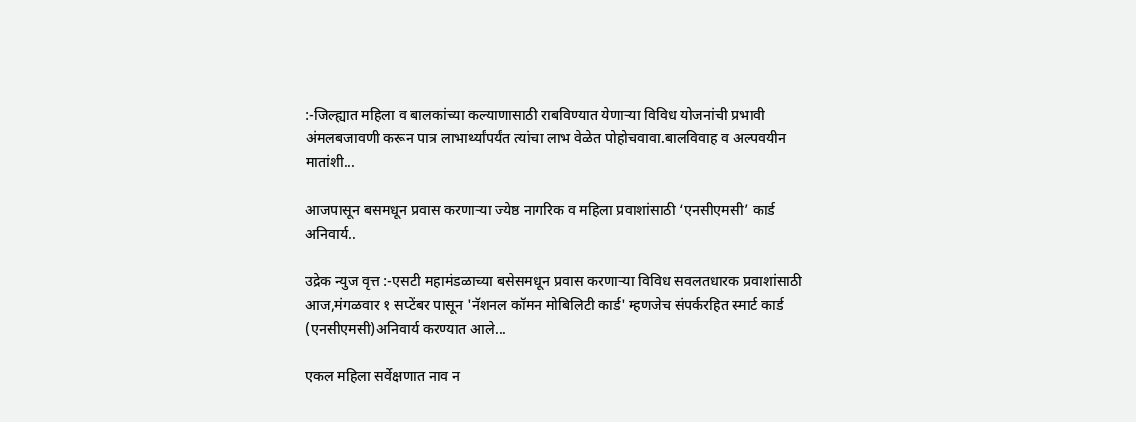:-जिल्ह्यात महिला व बालकांच्या कल्याणासाठी राबविण्यात येणाऱ्या विविध योजनांची प्रभावी अंमलबजावणी करून पात्र लाभार्थ्यांपर्यंत त्यांचा लाभ वेळेत पोहोचवावा.बालविवाह व अल्पवयीन मातांशी...

आजपासून बसमधून प्रवास करणाऱ्या ज्येष्ठ नागरिक व महिला प्रवाशांसाठी ‘एनसीएमसी’ कार्ड अनिवार्य..

उद्रेक न्युज वृत्त :-एसटी महामंडळाच्या बसेसमधून प्रवास करणाऱ्या विविध सवलतधारक प्रवाशांसाठी आज,मंगळवार १ सप्टेंबर पासून 'नॅशनल कॉमन मोबिलिटी कार्ड' म्हणजेच संपर्करहित स्मार्ट कार्ड (एनसीएमसी)अनिवार्य करण्यात आले...

एकल महिला सर्वेक्षणात नाव न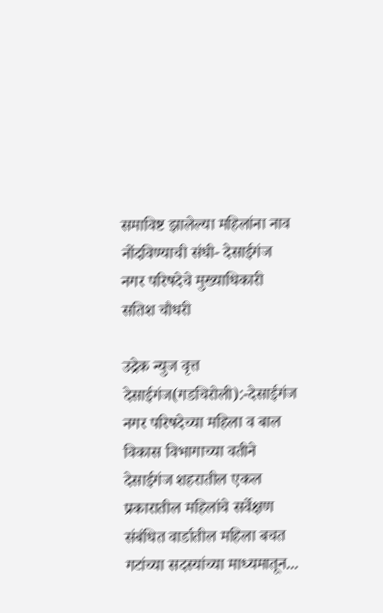समाविष्ट झालेल्या महिलांना नाव नोंदविण्याची संधी- देसाईगंज नगर परिषदेचे मुख्याधिकारी सतिश चौधरी

उद्रेक न्युज वृत्त  देसाईगंज(गडचिरोली):-देसाईगंज नगर परिषदेच्या महिला व बाल विकास विभागाच्या वतीने देसाईगंज शहरातील एकल प्रकारातील महिलांचे सर्वेक्षण संबंधित वार्डातील महिला बचत गटांच्या सदस्यांच्या माध्यमातून...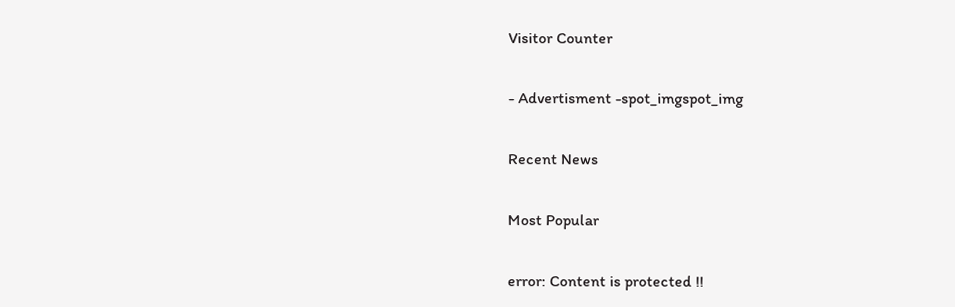Visitor Counter

- Advertisment -spot_imgspot_img

Recent News

Most Popular

error: Content is protected !!